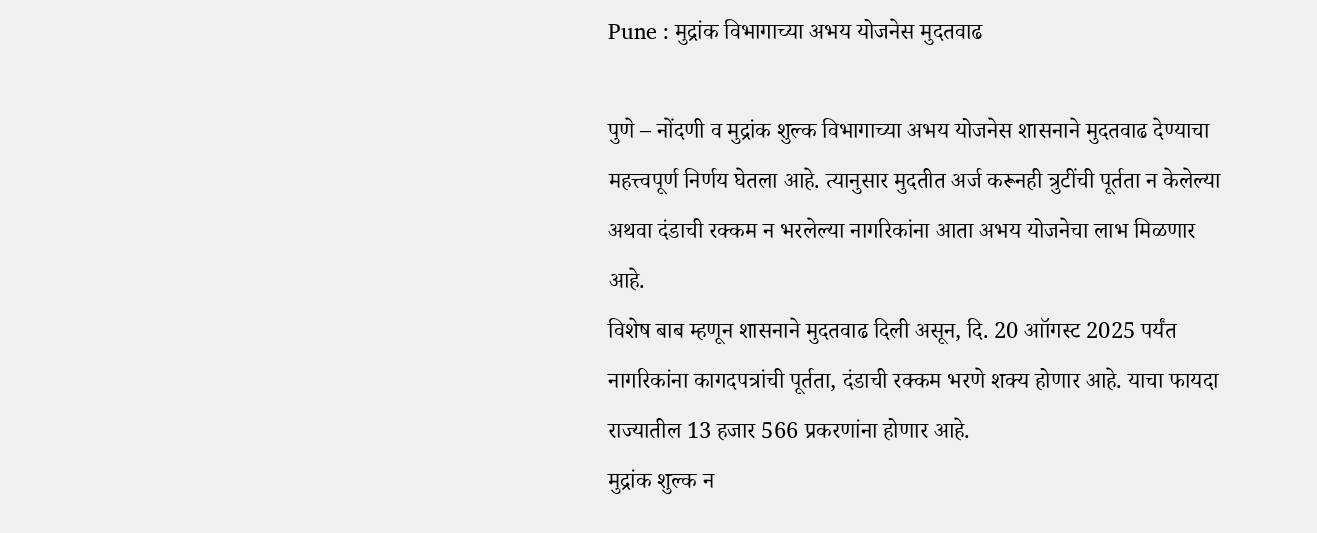Pune : मुद्रांक विभागाच्या अभय योजनेस मुदतवाढ

पुणे – नोंदणी व मुद्रांक शुल्क विभागाच्या अभय योजनेस शासनाने मुदतवाढ देण्याचा महत्त्वपूर्ण निर्णय घेतला आहे. त्यानुसार मुदतीत अर्ज करूनही त्रुटींची पूर्तता न केलेल्या अथवा दंडाची रक्कम न भरलेल्या नागरिकांना आता अभय योजनेचा लाभ मिळणार आहे.
विशेष बाब म्हणून शासनाने मुदतवाढ दिली असून, दि. 20 आॉगस्ट 2025 पर्यंत नागरिकांना कागदपत्रांची पूर्तता, दंडाची रक्कम भरणे शक्य होणार आहे. याचा फायदा राज्यातील 13 हजार 566 प्रकरणांना होणार आहे.
मुद्रांक शुल्क न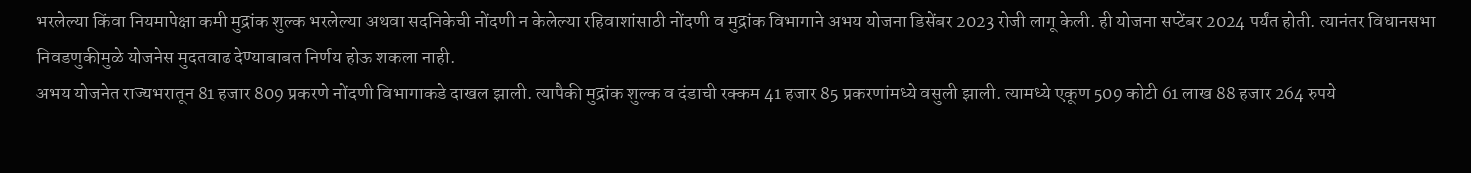भरलेल्या किंवा नियमापेक्षा कमी मुद्रांक शुल्क भरलेल्या अथवा सदनिकेची नोंदणी न केलेल्या रहिवाशांसाठी नोंदणी व मुद्रांक विभागाने अभय योजना डिसेंबर 2023 रोजी लागू केली. ही योजना सप्टेंबर 2024 पर्यंत होती. त्यानंतर विधानसभा निवडणुकीमुळे योजनेस मुदतवाढ देण्याबाबत निर्णय होऊ शकला नाही.
अभय योजनेत राज्यभरातून 81 हजार 809 प्रकरणे नोंदणी विभागाकडे दाखल झाली. त्यापैकी मुद्रांक शुल्क व दंडाची रक्कम 41 हजार 85 प्रकरणांमध्ये वसुली झाली. त्यामध्ये एकूण 509 कोटी 61 लाख 88 हजार 264 रुपये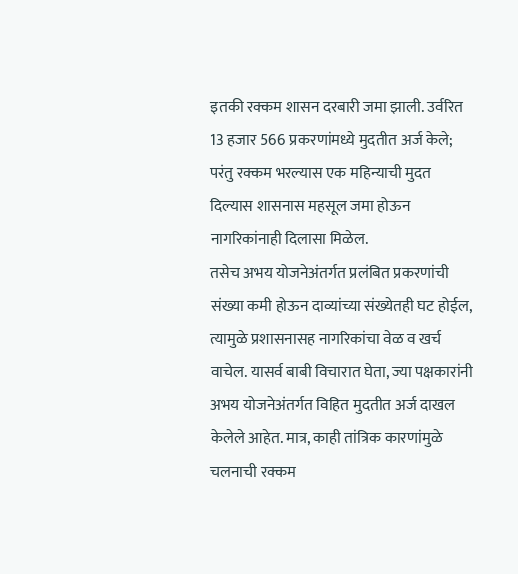इतकी रक्कम शासन दरबारी जमा झाली. उर्वरित 13 हजार 566 प्रकरणांमध्ये मुदतीत अर्ज केले; परंतु रक्कम भरल्यास एक महिन्याची मुदत दिल्यास शासनास महसूल जमा होऊन नागरिकांनाही दिलासा मिळेल.
तसेच अभय योजनेअंतर्गत प्रलंबित प्रकरणांची संख्या कमी होऊन दाव्यांच्या संख्येतही घट होईल, त्यामुळे प्रशासनासह नागरिकांचा वेळ व खर्च वाचेल. यासर्व बाबी विचारात घेता, ज्या पक्षकारांनी अभय योजनेअंतर्गत विहित मुदतीत अर्ज दाखल केलेले आहेत. मात्र, काही तांत्रिक कारणांमुळे चलनाची रक्कम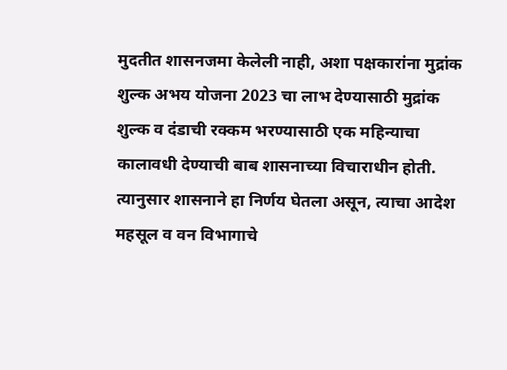मुदतीत शासनजमा केलेली नाही, अशा पक्षकारांना मुद्रांक शुल्क अभय योजना 2023 चा लाभ देण्यासाठी मुद्रांक शुल्क व दंडाची रक्कम भरण्यासाठी एक महिन्याचा कालावधी देण्याची बाब शासनाच्या विचाराधीन होती. त्यानुसार शासनाने हा निर्णय घेतला असून, त्याचा आदेश महसूल व वन विभागाचे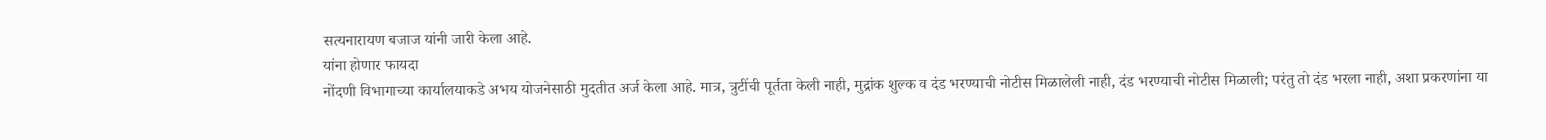सत्यनारायण बजाज यांनी जारी केला आहे.
यांना होणार फायदा
नोंदणी विभागाच्या कार्यालयाकडे अभय योजनेसाठी मुदतीत अर्ज केला आहे. मात्र, त्रुटींची पूर्तता केली नाही, मुद्रांक शुल्क व दंड भरण्याची नोटीस मिळालेली नाही, दंड भरण्याची नोटीस मिळाली; परंतु तो दंड भरला नाही, अशा प्रकरणांना या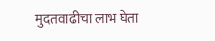मुदतवाढीचा लाभ घेता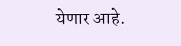येणार आहे.